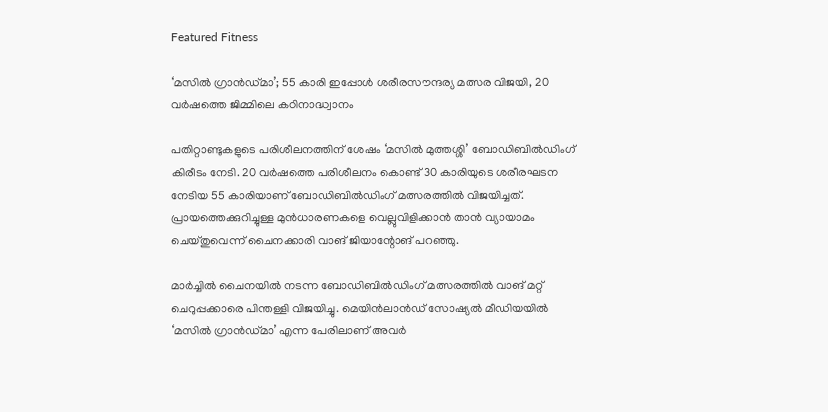Featured Fitness

‘മസില്‍ ഗ്രാന്‍ഡ്മാ’; 55 കാരി ഇപ്പോള്‍ ശരീരസൗന്ദര്യ മത്സര വിജയി, 20 വര്‍ഷത്തെ ജിമ്മിലെ കഠിനാദ്ധ്വാനം

പതിറ്റാണ്ടുകളുടെ പരിശീലനത്തിന് ശേഷം ‘മസില്‍ മുത്തശ്ശി’ ബോഡിബില്‍ഡിംഗ് കിരീടം നേടി. 20 വര്‍ഷത്തെ പരിശീലനം കൊണ്ട് 30 കാരിയുടെ ശരീരഘടന നേടിയ 55 കാരിയാണ് ബോഡിബില്‍ഡിംഗ് മത്സരത്തില്‍ വിജയിച്ചത്. പ്രായത്തെക്കുറിച്ചുള്ള മുന്‍ധാരണകളെ വെല്ലുവിളിക്കാന്‍ താന്‍ വ്യായാമം ചെയ്തുവെന്ന് ചൈനക്കാരി വാങ് ജിയാന്റോങ് പറഞ്ഞു.

മാര്‍ച്ചില്‍ ചൈനയില്‍ നടന്ന ബോഡിബില്‍ഡിംഗ് മത്സരത്തില്‍ വാങ് മറ്റ് ചെറുപ്പക്കാരെ പിന്തള്ളി വിജയിച്ചു. മെയിന്‍ലാന്‍ഡ് സോഷ്യല്‍ മീഡിയയില്‍ ‘മസില്‍ ഗ്രാന്‍ഡ്മാ’ എന്ന പേരിലാണ് അവര്‍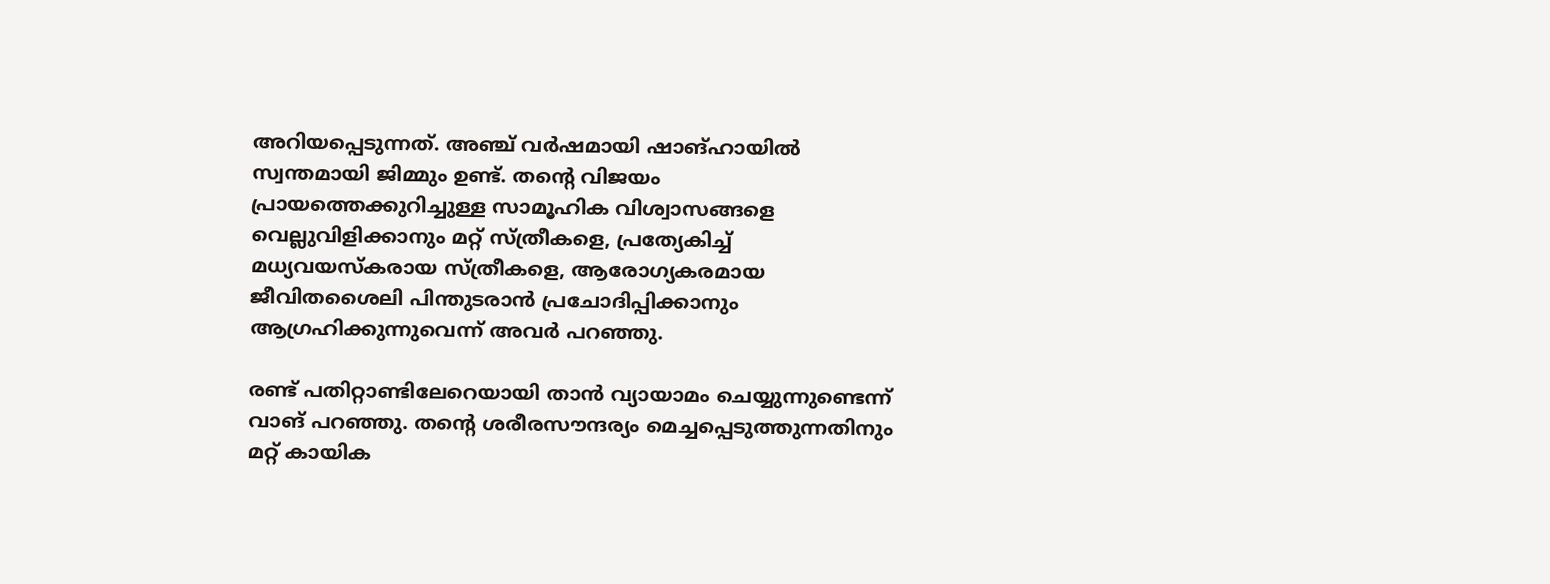അറിയപ്പെടുന്നത്. അഞ്ച് വര്‍ഷമായി ഷാങ്ഹായില്‍ സ്വന്തമായി ജിമ്മും ഉണ്ട്. തന്റെ വിജയം പ്രായത്തെക്കുറിച്ചുള്ള സാമൂഹിക വിശ്വാസങ്ങളെ വെല്ലുവിളിക്കാനും മറ്റ് സ്ത്രീകളെ, പ്രത്യേകിച്ച് മധ്യവയസ്‌കരായ സ്ത്രീകളെ, ആരോഗ്യകരമായ ജീവിതശൈലി പിന്തുടരാന്‍ പ്രചോദിപ്പിക്കാനും ആഗ്രഹിക്കുന്നുവെന്ന് അവര്‍ പറഞ്ഞു.

രണ്ട് പതിറ്റാണ്ടിലേറെയായി താന്‍ വ്യായാമം ചെയ്യുന്നുണ്ടെന്ന് വാങ് പറഞ്ഞു. തന്റെ ശരീരസൗന്ദര്യം മെച്ചപ്പെടുത്തുന്നതിനും മറ്റ് കായിക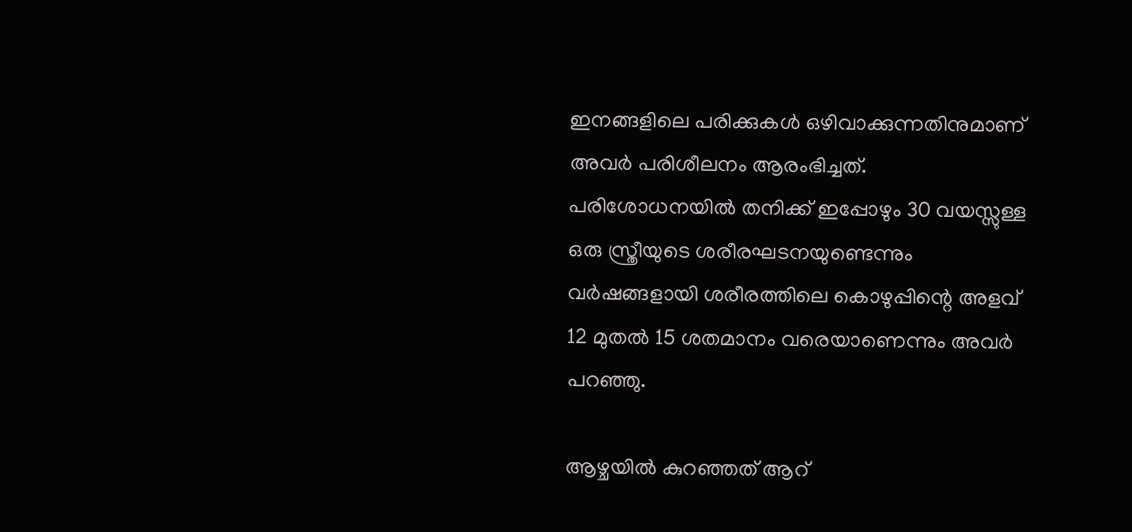ഇനങ്ങളിലെ പരിക്കുകള്‍ ഒഴിവാക്കുന്നതിനുമാണ് അവര്‍ പരിശീലനം ആരംഭിച്ചത്. പരിശോധനയില്‍ തനിക്ക് ഇപ്പോഴും 30 വയസ്സുള്ള ഒരു സ്ത്രീയുടെ ശരീരഘടനയുണ്ടെന്നും വര്‍ഷങ്ങളായി ശരീരത്തിലെ കൊഴുപ്പിന്റെ അളവ് 12 മുതല്‍ 15 ശതമാനം വരെയാണെന്നും അവര്‍ പറഞ്ഞു.

ആഴ്ചയില്‍ കുറഞ്ഞത് ആറ്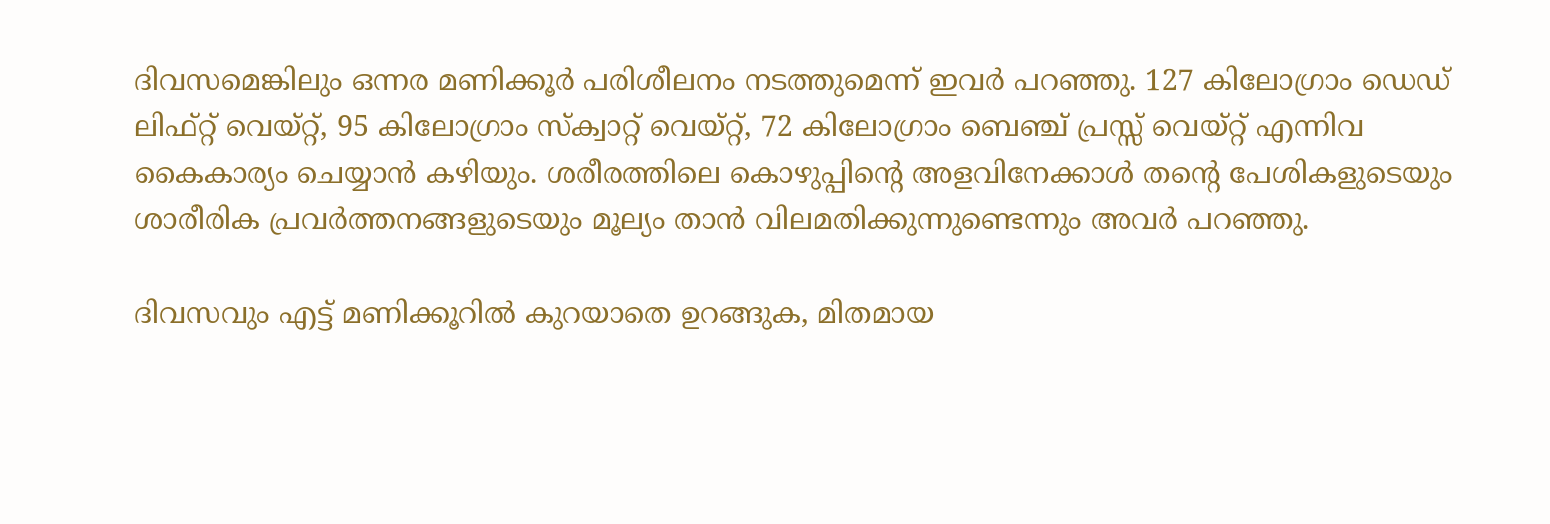ദിവസമെങ്കിലും ഒന്നര മണിക്കൂര്‍ പരിശീലനം നടത്തുമെന്ന് ഇവര്‍ പറഞ്ഞു. 127 കിലോഗ്രാം ഡെഡ് ലിഫ്റ്റ് വെയ്റ്റ്, 95 കിലോഗ്രാം സ്‌ക്വാറ്റ് വെയ്റ്റ്, 72 കിലോഗ്രാം ബെഞ്ച് പ്രസ്സ് വെയ്റ്റ് എന്നിവ കൈകാര്യം ചെയ്യാന്‍ കഴിയും. ശരീരത്തിലെ കൊഴുപ്പിന്റെ അളവിനേക്കാള്‍ തന്റെ പേശികളുടെയും ശാരീരിക പ്രവര്‍ത്തനങ്ങളുടെയും മൂല്യം താന്‍ വിലമതിക്കുന്നുണ്ടെന്നും അവര്‍ പറഞ്ഞു.

ദിവസവും എട്ട് മണിക്കൂറില്‍ കുറയാതെ ഉറങ്ങുക, മിതമായ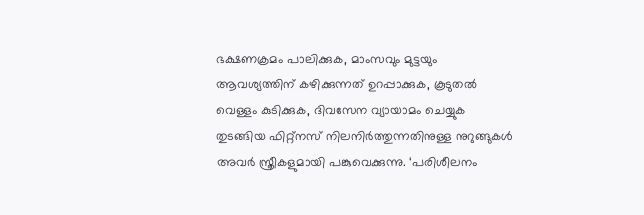ഭക്ഷണക്രമം പാലിക്കുക, മാംസവും മുട്ടയും ആവശ്യത്തിന് കഴിക്കുന്നത് ഉറപ്പാക്കുക, കൂടുതല്‍ വെള്ളം കുടിക്കുക, ദിവസേന വ്യായാമം ചെയ്യുക തുടങ്ങിയ ഫിറ്റ്‌നസ് നിലനിര്‍ത്തുന്നതിനുള്ള നുറുങ്ങുകള്‍ അവര്‍ സ്ത്രീകളുമായി പങ്കുവെക്കുന്നു. ‘പരിശീലനം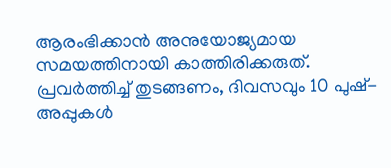ആരംഭിക്കാന്‍ അനുയോജ്യമായ സമയത്തിനായി കാത്തിരിക്കരുത്. പ്രവര്‍ത്തിച്ച് തുടങ്ങണം, ദിവസവും 10 പുഷ്-അപ്പുകള്‍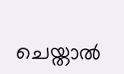ചെയ്താല്‍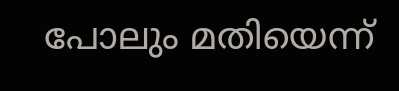പോലും മതിയെന്ന്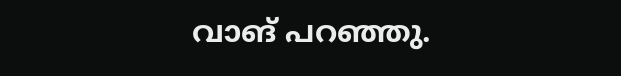വാങ് പറഞ്ഞു.